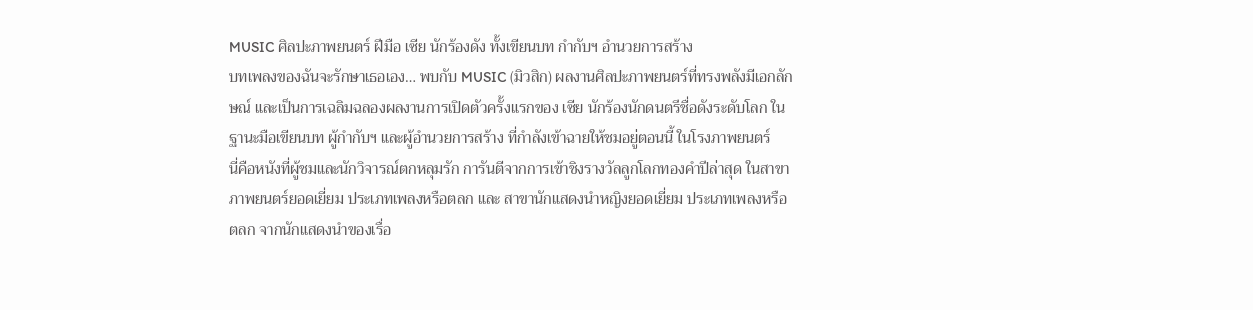MUSIC ศิลปะภาพยนตร์ ฝีมือ เซีย นักร้องดัง ทั้งเขียนบท กำกับฯ อำนวยการสร้าง
บทเพลงของฉันจะรักษาเธอเอง… พบกับ MUSIC (มิวสิก) ผลงานศิลปะภาพยนตร์ที่ทรงพลังมีเอกลักษณ์ และเป็นการเฉลิมฉลองผลงานการเปิดตัวครั้งแรกของ เซีย นักร้องนักดนตรีชื่อดังระดับโลก ในฐานะมือเขียนบท ผู้กำกับฯ และผู้อำนวยการสร้าง ที่กำลังเข้าฉายให้ชมอยู่ตอนนี้ ในโรงภาพยนตร์
นี่คือหนังที่ผู้ชมและนักวิจารณ์ตกหลุมรัก การันตีจากการเข้าชิงรางวัลลูกโลกทองคำปีล่าสุด ในสาขาภาพยนตร์ยอดเยี่ยม ประเภทเพลงหรือตลก และ สาขานักแสดงนำหญิงยอดเยี่ยม ประเภทเพลงหรือตลก จากนักแสดงนำของเรื่อ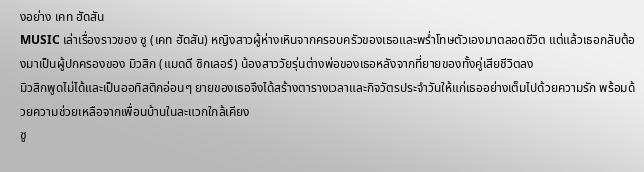งอย่าง เคท ฮัดสัน
MUSIC เล่าเรื่องราวของ ซู (เคท ฮัดสัน) หญิงสาวผู้ห่างเหินจากครอบครัวของเธอและพร่ำโทษตัวเองมาตลอดชีวิต แต่แล้วเธอกลับต้องมาเป็นผู้ปกครองของ มิวสิก (แมดดี ซิกเลอร์) น้องสาววัยรุ่นต่างพ่อของเธอหลังจากที่ยายของทั้งคู่เสียชีวิตลง
มิวสิกพูดไม่ได้และเป็นออทิสติกอ่อนๆ ยายของเธอจึงได้สร้างตารางเวลาและกิจวัตรประจำวันให้แก่เธออย่างเต็มไปด้วยความรัก พร้อมด้วยความช่วยเหลือจากเพื่อนบ้านในละแวกใกล้เคียง
ซู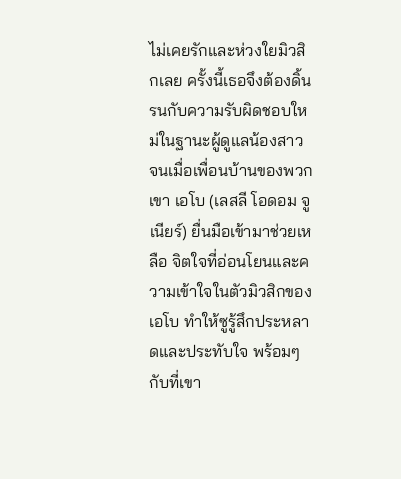ไม่เคยรักและห่วงใยมิวสิกเลย ครั้งนี้เธอจึงต้องดิ้นรนกับความรับผิดชอบใหม่ในฐานะผู้ดูแลน้องสาว
จนเมื่อเพื่อนบ้านของพวกเขา เอโบ (เลสลี โอดอม จูเนียร์) ยื่นมือเข้ามาช่วยเหลือ จิตใจที่อ่อนโยนและความเข้าใจในตัวมิวสิกของเอโบ ทำให้ซูรู้สึกประหลาดและประทับใจ พร้อมๆ กับที่เขา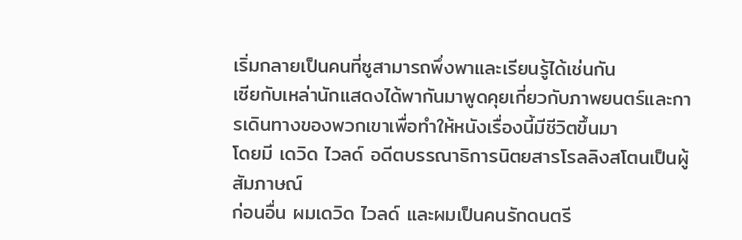เริ่มกลายเป็นคนที่ซูสามารถพึ่งพาและเรียนรู้ได้เช่นกัน
เซียกับเหล่านักแสดงได้พากันมาพูดคุยเกี่ยวกับภาพยนตร์และการเดินทางของพวกเขาเพื่อทำให้หนังเรื่องนี้มีชีวิตขึ้นมา
โดยมี เดวิด ไวลด์ อดีตบรรณาธิการนิตยสารโรลลิงสโตนเป็นผู้สัมภาษณ์
ก่อนอื่น ผมเดวิด ไวลด์ และผมเป็นคนรักดนตรี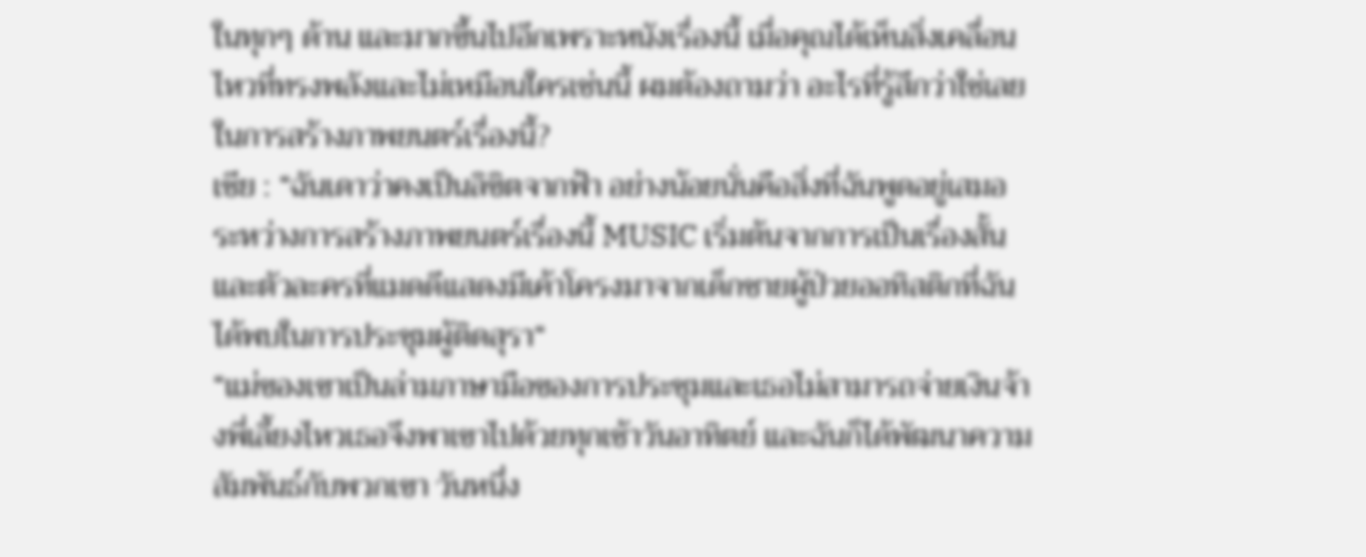ในทุกๆ ด้าน และมากขึ้นไปอีกเพราะหนังเรื่องนี้ เมื่อคุณได้เห็นสิ่งเคลื่อนไหวที่ทรงพลังและไม่เหมือนใครเช่นนี้ ผมต้องถามว่า อะไรที่รู้สึกว่าใช่เลยในการสร้างภาพยนตร์เรื่องนี้?
เซีย : “ฉันเดาว่าคงเป็นลิขิตจากฟ้า อย่างน้อยนั่นคือสิ่งที่ฉันพูดอยู่เสมอระหว่างการสร้างภาพยนตร์เรื่องนี้ MUSIC เริ่มต้นจากการเป็นเรื่องสั้น และตัวละครที่แมดดีแสดงมีเค้าโครงมาจากเด็กชายผู้ป่วยออทิสติกที่ฉันได้พบในการประชุมผู้ติดสุรา“
“แม่ของเขาเป็นล่ามภาษามือของการประชุมและเธอไม่สามารถจ่ายเงินจ้างพี่เลี้ยงไหวเธอจึงพาเขาไปด้วยทุกเช้าวันอาทิตย์ และฉันก็ได้พัฒนาความสัมพันธ์กับพวกเขา วันหนึ่ง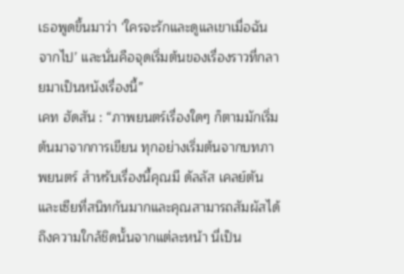เธอพูดขึ้นมาว่า ‘ใครจะรักและดูแลเขาเมื่อฉันจากไป’ และนั่นคือจุดเริ่มต้นของเรื่องราวที่กลายมาเป็นหนังเรื่องนี้”
เคท ฮัดสัน : “ภาพยนตร์เรื่องใดๆ ก็ตามมักเริ่มต้นมาจากการเขียน ทุกอย่างเริ่มต้นจากบทภาพยนตร์ สำหรับเรื่องนี้คุณมี ดัลลัส เคลย์ตัน และเซียที่สนิทกันมากและคุณสามารถสัมผัสได้ถึงความใกล้ชิดนั้นจากแต่ละหน้า นี่เป็น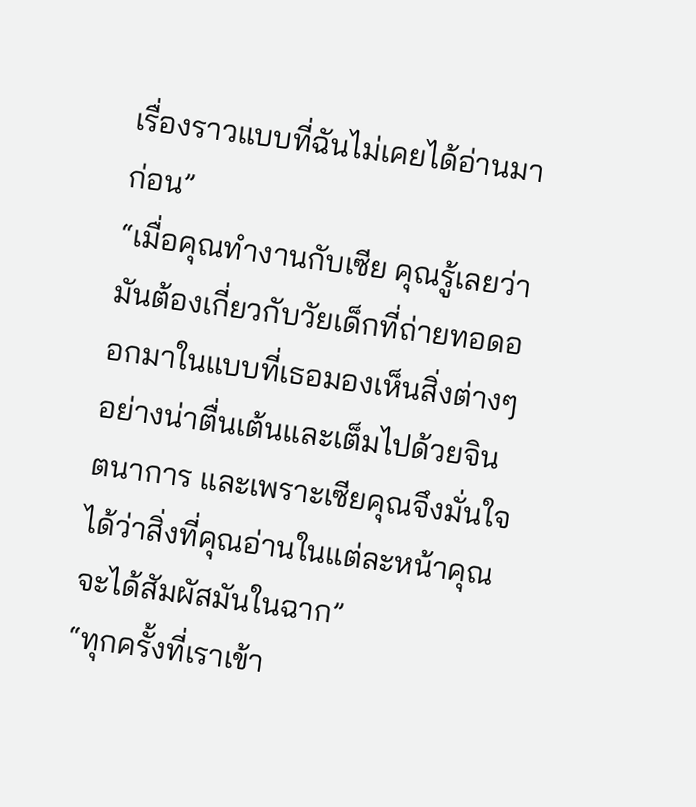เรื่องราวแบบที่ฉันไม่เคยได้อ่านมาก่อน”
“เมื่อคุณทำงานกับเซีย คุณรู้เลยว่ามันต้องเกี่ยวกับวัยเด็กที่ถ่ายทอดออกมาในแบบที่เธอมองเห็นสิ่งต่างๆ อย่างน่าตื่นเต้นและเต็มไปด้วยจินตนาการ และเพราะเซียคุณจึงมั่นใจได้ว่าสิ่งที่คุณอ่านในแต่ละหน้าคุณจะได้สัมผัสมันในฉาก”
“ทุกครั้งที่เราเข้า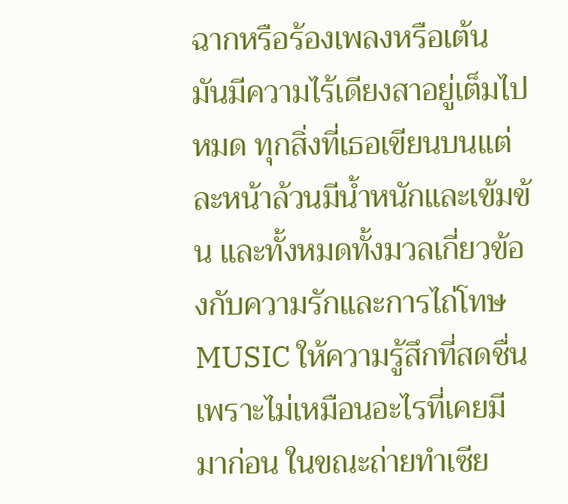ฉากหรือร้องเพลงหรือเต้น มันมีความไร้เดียงสาอยู่เต็มไปหมด ทุกสิ่งที่เธอเขียนบนแต่ละหน้าล้วนมีน้ำหนักและเข้มข้น และทั้งหมดทั้งมวลเกี่ยวข้องกับความรักและการไถ่โทษ MUSIC ให้ความรู้สึกที่สดชื่นเพราะไม่เหมือนอะไรที่เคยมีมาก่อน ในขณะถ่ายทำเซีย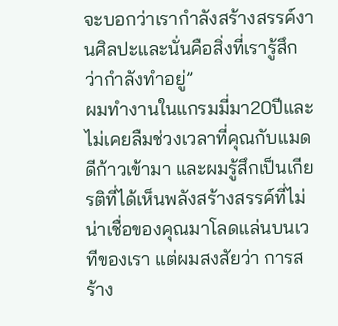จะบอกว่าเรากำลังสร้างสรรค์งานศิลปะและนั่นคือสิ่งที่เรารู้สึกว่ากำลังทำอยู่”
ผมทำงานในแกรมมี่มา20ปีและไม่เคยลืมช่วงเวลาที่คุณกับแมดดีก้าวเข้ามา และผมรู้สึกเป็นเกียรติที่ได้เห็นพลังสร้างสรรค์ที่ไม่น่าเชื่อของคุณมาโลดแล่นบนเวทีของเรา แต่ผมสงสัยว่า การสร้าง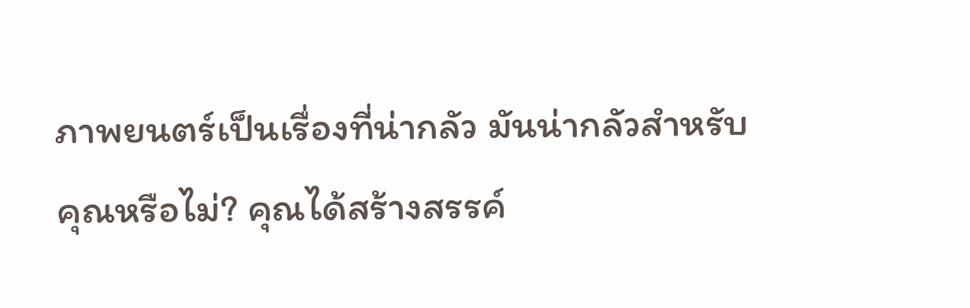ภาพยนตร์เป็นเรื่องที่น่ากลัว มันน่ากลัวสำหรับคุณหรือไม่? คุณได้สร้างสรรค์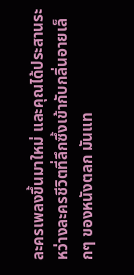ละครเพลงขึ้นมาใหม่ และคุณได้ประสานระหว่างละครชีวิตที่ลึกซึ้งเข้ากับกลิ่นอายเล็กๆ ของหนังตลก มันแท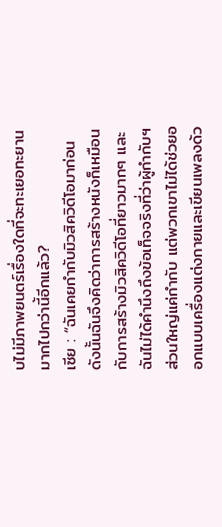บไม่มีภาพยนตร์เรื่องใดที่จะทะเยอทะยานมากไปกว่านี้อีกแล้ว?
เซีย : “ฉันเคยกำกับมิวสิควิดีโอมาก่อนดังนั้นฉันจึงคิดว่าการสร้างหนังก็เหมือนกับการสร้างมิวสิควิดีโอที่ยาวมากๆ และฉันไม่ได้คำนึงถึงข้อเท็จจริงที่ว่าผู้กำกับฯส่วนใหญ่แค่กำกับ แต่พวกเขาไม่ได้ช่วยออกแบบเครื่องแต่งกายและเขียนเพลงด้ว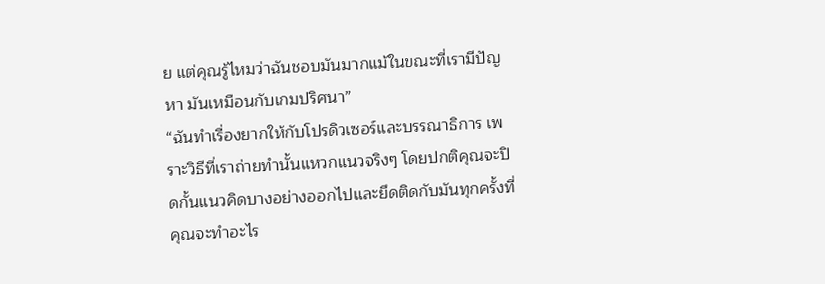ย แต่คุณรู้ไหมว่าฉันชอบมันมากแม้ในขณะที่เรามีปัญหา มันเหมือนกับเกมปริศนา”
“ฉันทำเรื่องยากให้กับโปรดิวเซอร์และบรรณาธิการ เพราะวิธีที่เราถ่ายทำนั้นแหวกแนวจริงๆ โดยปกติคุณจะปิดกั้นแนวคิดบางอย่างออกไปและยึดติดกับมันทุกครั้งที่คุณจะทำอะไร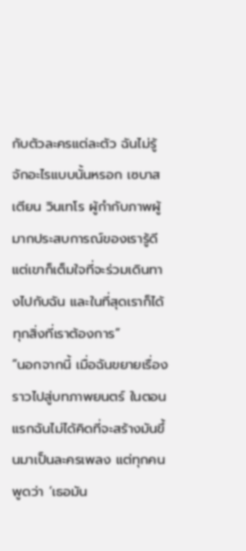กับตัวละครแต่ละตัว ฉันไม่รู้จักอะไรแบบนั้นหรอก เซบาสเตียน วินเทโร ผู้กำกับภาพผู้มากประสบการณ์ของเรารู้ดีแต่เขาก็เต็มใจที่จะร่วมเดินทางไปกับฉัน และในที่สุดเราก็ได้ทุกสิ่งที่เราต้องการ”
“นอกจากนี้ เมื่อฉันขยายเรื่องราวไปสู่บทภาพยนตร์ ในตอนแรกฉันไม่ได้คิดที่จะสร้างมันขึ้นมาเป็นละครเพลง แต่ทุกคนพูดว่า ‘เธอมัน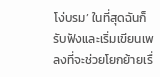โง่บรม’ ในที่สุดฉันก็รับฟังและเริ่มเขียนเพลงที่จะช่วยโยกย้ายเรื่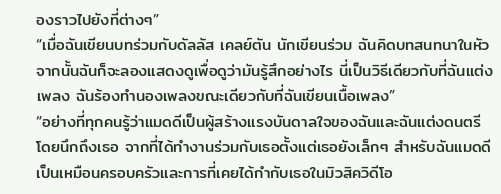องราวไปยังที่ต่างๆ”
“เมื่อฉันเขียนบทร่วมกับดัลลัส เคลย์ตัน นักเขียนร่วม ฉันคิดบทสนทนาในหัว จากนั้นฉันก็จะลองแสดงดูเพื่อดูว่ามันรู้สึกอย่างไร นี่เป็นวิธีเดียวกับที่ฉันแต่งเพลง ฉันร้องทำนองเพลงขณะเดียวกับที่ฉันเขียนเนื้อเพลง”
“อย่างที่ทุกคนรู้ว่าแมดดีเป็นผู้สร้างแรงบันดาลใจของฉันและฉันแต่งดนตรีโดยนึกถึงเธอ จากที่ได้ทำงานร่วมกับเธอตั้งแต่เธอยังเล็กๆ สำหรับฉันแมดดีเป็นเหมือนครอบครัวและการที่เคยได้กำกับเธอในมิวสิควิดีโอ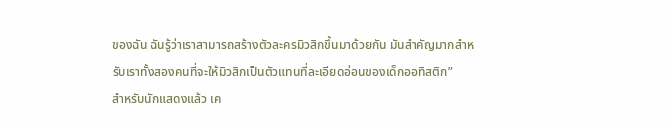ของฉัน ฉันรู้ว่าเราสามารถสร้างตัวละครมิวสิกขึ้นมาด้วยกัน มันสำคัญมากสำหรับเราทั้งสองคนที่จะให้มิวสิกเป็นตัวแทนที่ละเอียดอ่อนของเด็กออทิสติก”
สำหรับนักแสดงแล้ว เค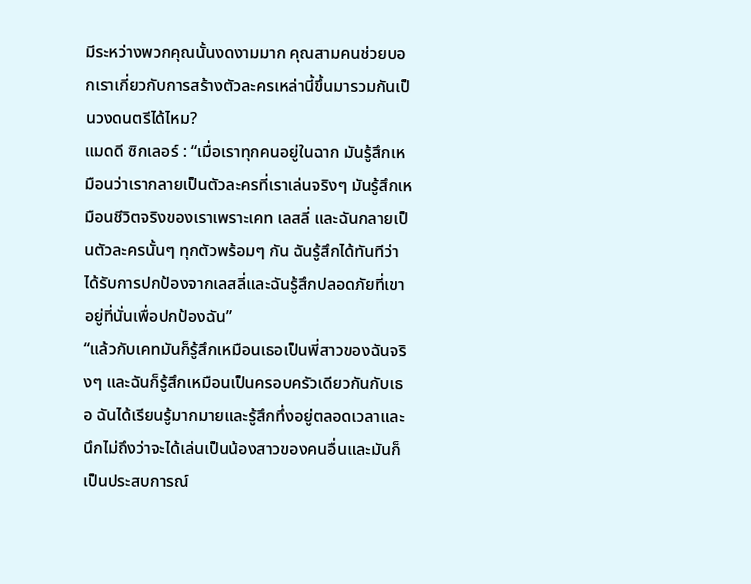มีระหว่างพวกคุณนั้นงดงามมาก คุณสามคนช่วยบอกเราเกี่ยวกับการสร้างตัวละครเหล่านี้ขึ้นมารวมกันเป็นวงดนตรีได้ไหม?
แมดดี ซิกเลอร์ : “เมื่อเราทุกคนอยู่ในฉาก มันรู้สึกเหมือนว่าเรากลายเป็นตัวละครที่เราเล่นจริงๆ มันรู้สึกเหมือนชีวิตจริงของเราเพราะเคท เลสลี่ และฉันกลายเป็นตัวละครนั้นๆ ทุกตัวพร้อมๆ กัน ฉันรู้สึกได้ทันทีว่าได้รับการปกป้องจากเลสลี่และฉันรู้สึกปลอดภัยที่เขาอยู่ที่นั่นเพื่อปกป้องฉัน”
“แล้วกับเคทมันก็รู้สึกเหมือนเธอเป็นพี่สาวของฉันจริงๆ และฉันก็รู้สึกเหมือนเป็นครอบครัวเดียวกันกับเธอ ฉันได้เรียนรู้มากมายและรู้สึกทึ่งอยู่ตลอดเวลาและนึกไม่ถึงว่าจะได้เล่นเป็นน้องสาวของคนอื่นและมันก็เป็นประสบการณ์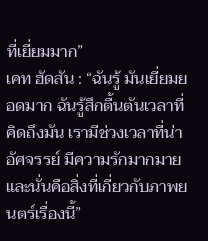ที่เยี่ยมมาก”
เคท ฮัดสัน : “ฉันรู้ มันเยี่ยมยอดมาก ฉันรู้สึกตื้นตันเวลาที่คิดถึงมัน เรามีช่วงเวลาที่น่าอัศจรรย์ มีความรักมากมาย และนั่นคือสิ่งที่เกี่ยวกับภาพยนตร์เรื่องนี้”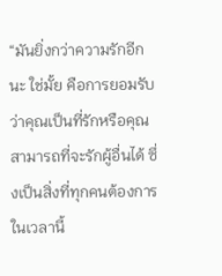“มันยิ่งกว่าความรักอีกนะ ใช่มั้ย คือการยอมรับว่าคุณเป็นที่รักหรือคุณสามารถที่จะรักผู้อื่นได้ ซึ่งเป็นสิ่งที่ทุกคนต้องการในเวลานี้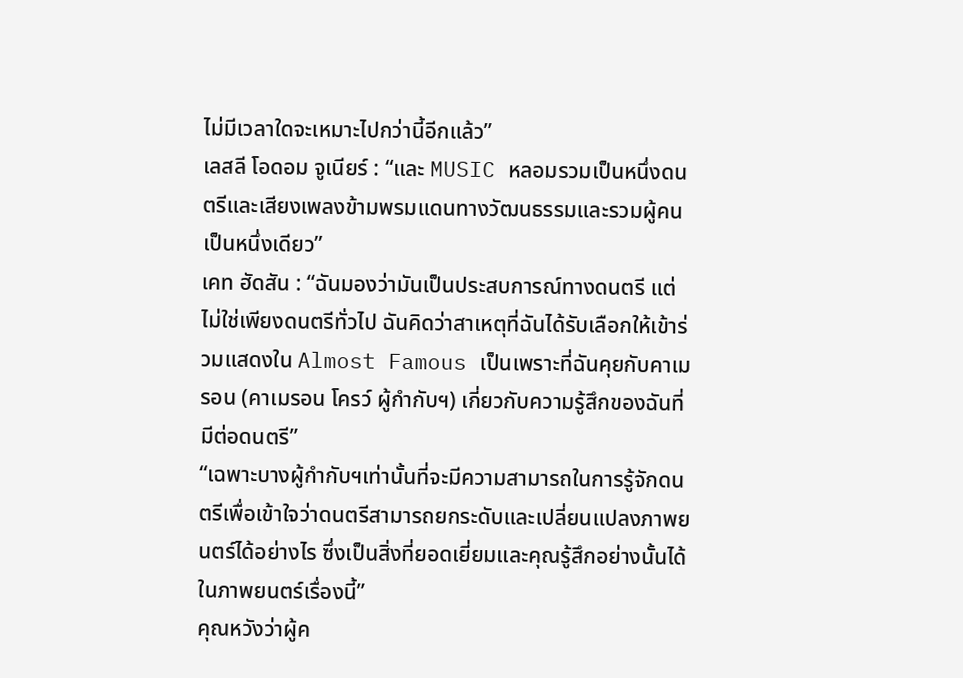ไม่มีเวลาใดจะเหมาะไปกว่านี้อีกแล้ว”
เลสลี โอดอม จูเนียร์ : “และ MUSIC หลอมรวมเป็นหนึ่งดนตรีและเสียงเพลงข้ามพรมแดนทางวัฒนธรรมและรวมผู้คนเป็นหนึ่งเดียว”
เคท ฮัดสัน : “ฉันมองว่ามันเป็นประสบการณ์ทางดนตรี แต่ไม่ใช่เพียงดนตรีทั่วไป ฉันคิดว่าสาเหตุที่ฉันได้รับเลือกให้เข้าร่วมแสดงใน Almost Famous เป็นเพราะที่ฉันคุยกับคาเมรอน (คาเมรอน โครว์ ผู้กำกับฯ) เกี่ยวกับความรู้สึกของฉันที่มีต่อดนตรี”
“เฉพาะบางผู้กำกับฯเท่านั้นที่จะมีความสามารถในการรู้จักดนตรีเพื่อเข้าใจว่าดนตรีสามารถยกระดับและเปลี่ยนแปลงภาพยนตร์ได้อย่างไร ซึ่งเป็นสิ่งที่ยอดเยี่ยมและคุณรู้สึกอย่างนั้นได้ในภาพยนตร์เรื่องนี้”
คุณหวังว่าผู้ค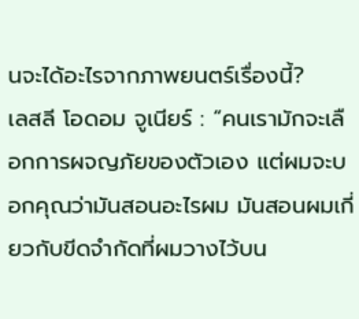นจะได้อะไรจากภาพยนตร์เรื่องนี้?
เลสลี โอดอม จูเนียร์ : “คนเรามักจะเลือกการผจญภัยของตัวเอง แต่ผมจะบอกคุณว่ามันสอนอะไรผม มันสอนผมเกี่ยวกับขีดจำกัดที่ผมวางไว้บน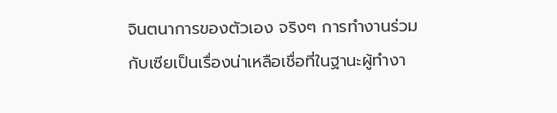จินตนาการของตัวเอง จริงๆ การทำงานร่วมกับเซียเป็นเรื่องน่าเหลือเชื่อที่ในฐานะผู้ทำงา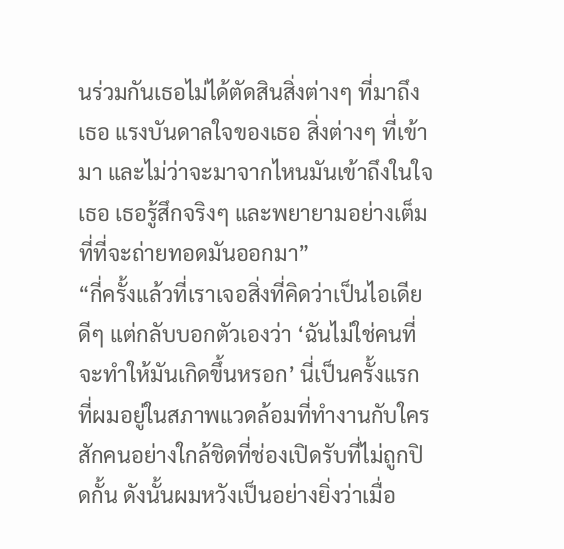นร่วมกันเธอไม่ได้ตัดสินสิ่งต่างๆ ที่มาถึงเธอ แรงบันดาลใจของเธอ สิ่งต่างๆ ที่เข้ามา และไม่ว่าจะมาจากไหนมันเข้าถึงในใจเธอ เธอรู้สึกจริงๆ และพยายามอย่างเต็มที่ที่จะถ่ายทอดมันออกมา”
“กี่ครั้งแล้วที่เราเจอสิ่งที่คิดว่าเป็นไอเดียดีๆ แต่กลับบอกตัวเองว่า ‘ฉันไม่ใช่คนที่จะทำให้มันเกิดขึ้นหรอก’ นี่เป็นครั้งแรกที่ผมอยู่ในสภาพแวดล้อมที่ทำงานกับใครสักคนอย่างใกล้ชิดที่ช่องเปิดรับที่ไม่ถูกปิดกั้น ดังนั้นผมหวังเป็นอย่างยิ่งว่าเมื่อ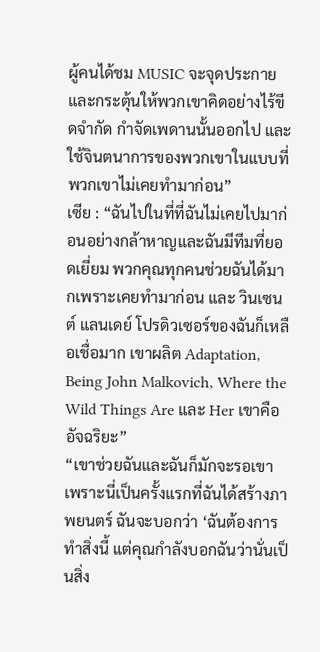ผู้คนได้ชม MUSIC จะจุดประกายและกระตุ้นให้พวกเขาคิดอย่างไร้ขีดจำกัด กำจัดเพดานนั้นออกไป และใช้จินตนาการของพวกเขาในแบบที่พวกเขาไม่เคยทำมาก่อน”
เซีย : “ฉันไปในที่ที่ฉันไม่เคยไปมาก่อนอย่างกล้าหาญและฉันมีทีมที่ยอดเยี่ยม พวกคุณทุกคนช่วยฉันได้มากเพราะเคยทำมาก่อน และ วินเซนต์ แลนเดย์ โปรดิวเซอร์ของฉันก็เหลือเชื่อมาก เขาผลิต Adaptation, Being John Malkovich, Where the Wild Things Are และ Her เขาคืออัจฉริยะ”
“เขาช่วยฉันและฉันก็มักจะรอเขา เพราะนี่เป็นครั้งแรกที่ฉันได้สร้างภาพยนตร์ ฉันจะบอกว่า ‘ฉันต้องการทำสิ่งนี้ แต่คุณกำลังบอกฉันว่านั่นเป็นสิ่ง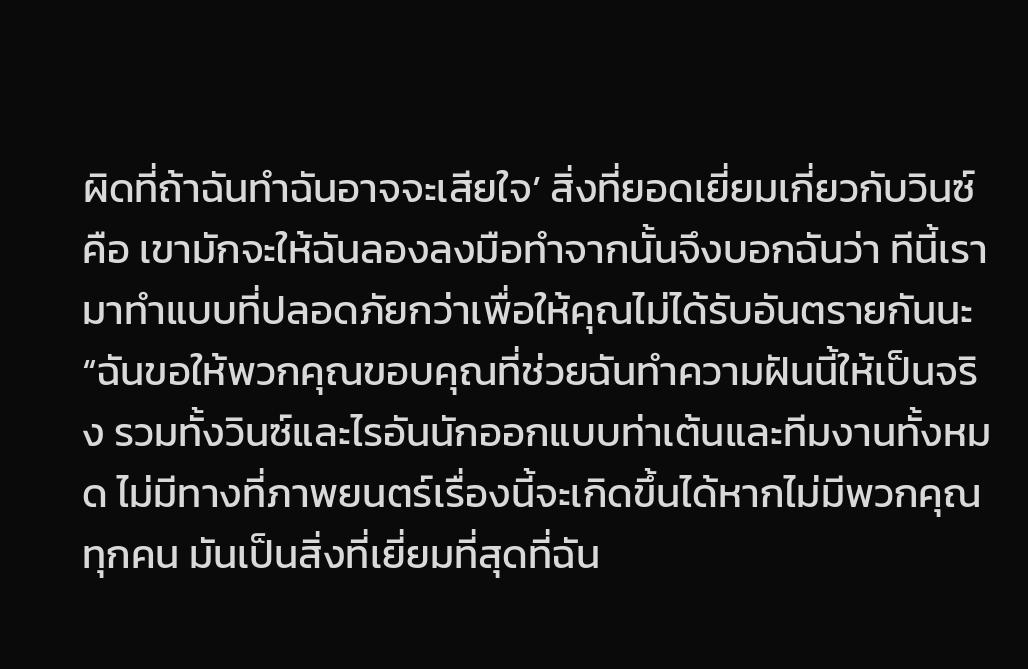ผิดที่ถ้าฉันทำฉันอาจจะเสียใจ’ สิ่งที่ยอดเยี่ยมเกี่ยวกับวินซ์คือ เขามักจะให้ฉันลองลงมือทำจากนั้นจึงบอกฉันว่า ทีนี้เรามาทำแบบที่ปลอดภัยกว่าเพื่อให้คุณไม่ได้รับอันตรายกันนะ
“ฉันขอให้พวกคุณขอบคุณที่ช่วยฉันทำความฝันนี้ให้เป็นจริง รวมทั้งวินซ์และไรอันนักออกแบบท่าเต้นและทีมงานทั้งหมด ไม่มีทางที่ภาพยนตร์เรื่องนี้จะเกิดขึ้นได้หากไม่มีพวกคุณทุกคน มันเป็นสิ่งที่เยี่ยมที่สุดที่ฉัน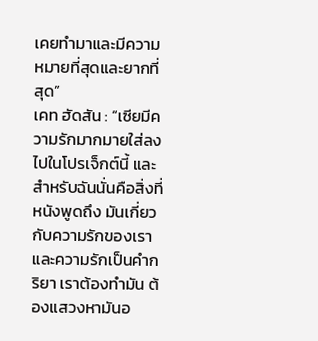เคยทำมาและมีความหมายที่สุดและยากที่สุด”
เคท ฮัดสัน : “เซียมีความรักมากมายใส่ลงไปในโปรเจ็กต์นี้ และสำหรับฉันนั่นคือสิ่งที่หนังพูดถึง มันเกี่ยวกับความรักของเรา และความรักเป็นคำกริยา เราต้องทำมัน ต้องแสวงหามันอ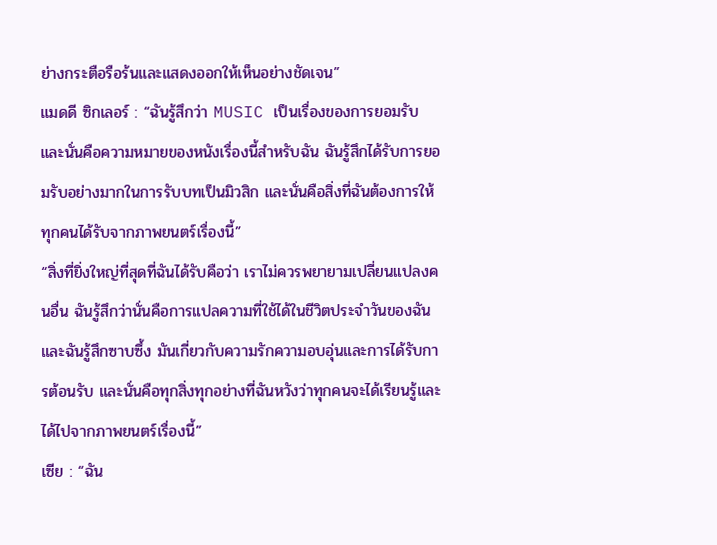ย่างกระตือรือร้นและแสดงออกให้เห็นอย่างชัดเจน”
แมดดี ซิกเลอร์ : “ฉันรู้สึกว่า MUSIC เป็นเรื่องของการยอมรับ และนั่นคือความหมายของหนังเรื่องนี้สำหรับฉัน ฉันรู้สึกได้รับการยอมรับอย่างมากในการรับบทเป็นมิวสิก และนั่นคือสิ่งที่ฉันต้องการให้ทุกคนได้รับจากภาพยนตร์เรื่องนี้”
“สิ่งที่ยิ่งใหญ่ที่สุดที่ฉันได้รับคือว่า เราไม่ควรพยายามเปลี่ยนแปลงคนอื่น ฉันรู้สึกว่านั่นคือการแปลความที่ใช้ได้ในชีวิตประจำวันของฉันและฉันรู้สึกซาบซึ้ง มันเกี่ยวกับความรักความอบอุ่นและการได้รับการต้อนรับ และนั่นคือทุกสิ่งทุกอย่างที่ฉันหวังว่าทุกคนจะได้เรียนรู้และได้ไปจากภาพยนตร์เรื่องนี้”
เซีย : “ฉัน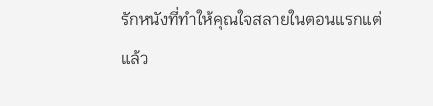รักหนังที่ทำให้คุณใจสลายในตอนแรกแต่แล้ว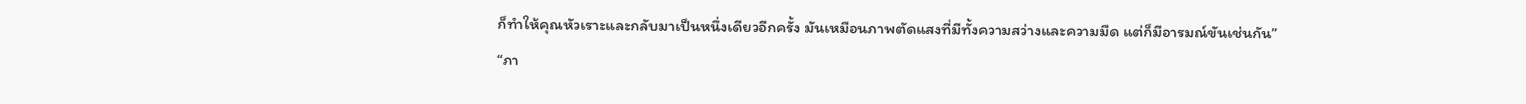ก็ทำให้คุณหัวเราะและกลับมาเป็นหนึ่งเดียวอีกครั้ง มันเหมือนภาพตัดแสงที่มีทั้งความสว่างและความมืด แต่ก็มีอารมณ์ขันเช่นกัน”
“ภา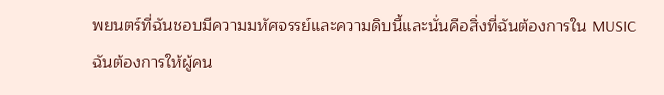พยนตร์ที่ฉันชอบมีความมหัศจรรย์และความดิบนี้และนั่นคือสิ่งที่ฉันต้องการใน MUSIC ฉันต้องการให้ผู้คน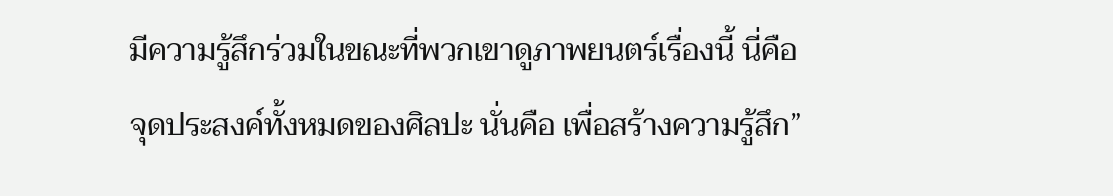มีความรู้สึกร่วมในขณะที่พวกเขาดูภาพยนตร์เรื่องนี้ นี่คือจุดประสงค์ทั้งหมดของศิลปะ นั่นคือ เพื่อสร้างความรู้สึก”